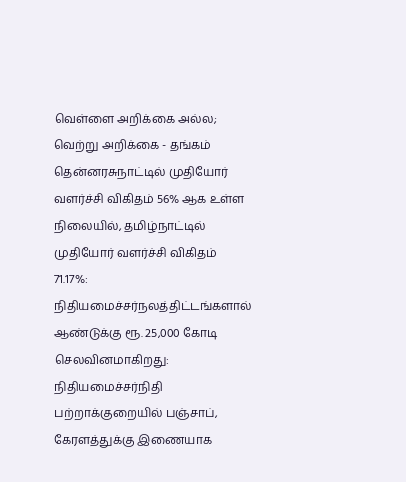வெள்ளை அறிக்கை அல்ல; வெற்று அறிக்கை - தங்கம் தென்னரசுநாட்டில் முதியோர் வளர்ச்சி விகிதம் 56% ஆக உள்ள நிலையில், தமிழ்நாட்டில் முதியோர் வளர்ச்சி விகிதம் 71.17%: நிதியமைச்சர்நலத்திட்டங்களால் ஆண்டுக்கு ரூ. 25,000 கோடி செலவினமாகிறது: நிதியமைச்சர்நிதி பற்றாக்குறையில் பஞ்சாப், கேரளத்துக்கு இணையாக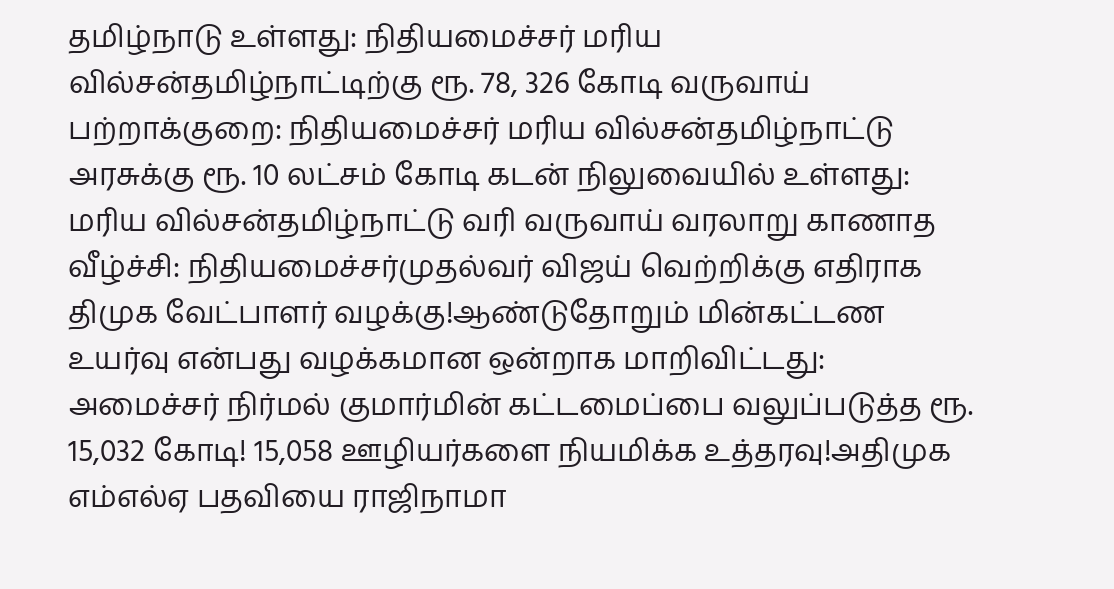தமிழ்நாடு உள்ளது: நிதியமைச்சர் மரிய வில்சன்தமிழ்நாட்டிற்கு ரூ. 78, 326 கோடி வருவாய் பற்றாக்குறை: நிதியமைச்சர் மரிய வில்சன்தமிழ்நாட்டு அரசுக்கு ரூ. 10 லட்சம் கோடி கடன் நிலுவையில் உள்ளது: மரிய வில்சன்தமிழ்நாட்டு வரி வருவாய் வரலாறு காணாத வீழ்ச்சி: நிதியமைச்சர்முதல்வர் விஜய் வெற்றிக்கு எதிராக திமுக வேட்பாளர் வழக்கு!ஆண்டுதோறும் மின்கட்டண உயர்வு என்பது வழக்கமான ஒன்றாக மாறிவிட்டது: அமைச்சர் நிர்மல் குமார்மின் கட்டமைப்பை வலுப்படுத்த ரூ. 15,032 கோடி! 15,058 ஊழியர்களை நியமிக்க உத்தரவு!அதிமுக எம்எல்ஏ பதவியை ராஜிநாமா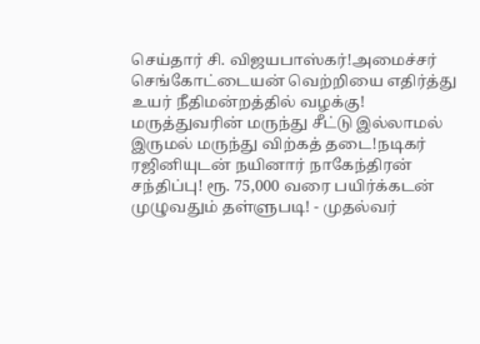செய்தார் சி. விஜயபாஸ்கர்!அமைச்சர் செங்கோட்டையன் வெற்றியை எதிர்த்து உயர் நீதிமன்றத்தில் வழக்கு! மருத்துவரின் மருந்து சீட்டு இல்லாமல் இருமல் மருந்து விற்கத் தடை!நடிகர் ரஜினியுடன் நயினார் நாகேந்திரன் சந்திப்பு! ரூ. 75,000 வரை பயிர்க்கடன் முழுவதும் தள்ளுபடி! - முதல்வர்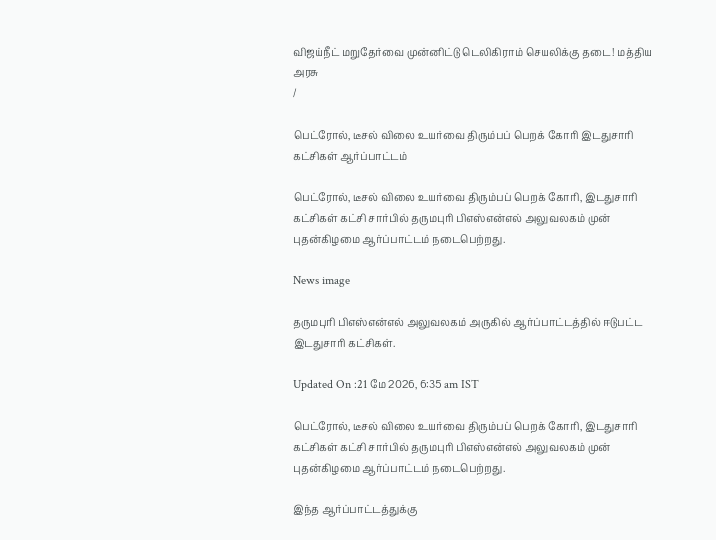விஜய்நீட் மறுதேர்வை முன்னிட்டு டெலிகிராம் செயலிக்கு தடை! மத்திய அரசு
/

பெட்ரோல், டீசல் விலை உயர்வை திரும்பப் பெறக் கோரி இடதுசாரி கட்சிகள் ஆர்ப்பாட்டம்

பெட்ரோல், டீசல் விலை உயர்வை திரும்பப் பெறக் கோரி, இடதுசாரி கட்சிகள் கட்சி சார்பில் தருமபுரி பிஎஸ்என்எல் அலுவலகம் முன் புதன்கிழமை ஆர்ப்பாட்டம் நடைபெற்றது.

News image

தருமபுரி பிஎஸ்என்எல் அலுவலகம் அருகில் ஆர்ப்பாட்டத்தில் ஈடுபட்ட இடதுசாரி கட்சிகள்.

Updated On :21 மே 2026, 6:35 am IST

பெட்ரோல், டீசல் விலை உயர்வை திரும்பப் பெறக் கோரி, இடதுசாரி கட்சிகள் கட்சி சார்பில் தருமபுரி பிஎஸ்என்எல் அலுவலகம் முன் புதன்கிழமை ஆர்ப்பாட்டம் நடைபெற்றது.

இந்த ஆர்ப்பாட்டத்துக்கு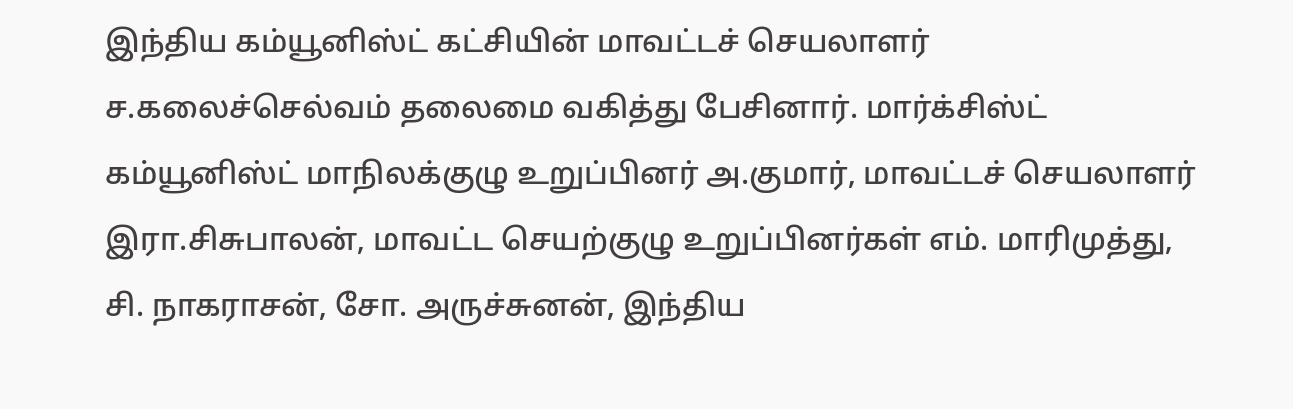இந்திய கம்யூனிஸ்ட் கட்சியின் மாவட்டச் செயலாளர் ச.கலைச்செல்வம் தலைமை வகித்து பேசினார். மார்க்சிஸ்ட் கம்யூனிஸ்ட் மாநிலக்குழு உறுப்பினர் அ.குமார், மாவட்டச் செயலாளர் இரா.சிசுபாலன், மாவட்ட செயற்குழு உறுப்பினர்கள் எம். மாரிமுத்து, சி. நாகராசன், சோ. அருச்சுனன், இந்திய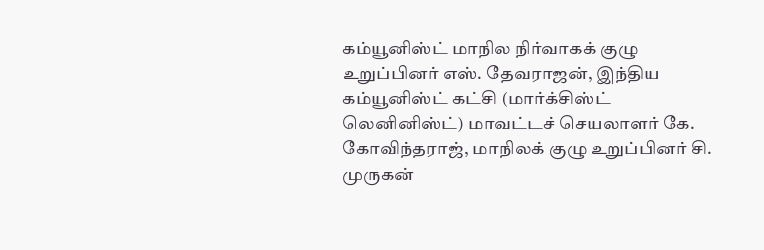கம்யூனிஸ்ட் மாநில நிர்வாகக் குழு உறுப்பினர் எஸ். தேவராஜன், இந்திய கம்யூனிஸ்ட் கட்சி (மார்க்சிஸ்ட் லெனினிஸ்ட்) மாவட்டச் செயலாளர் கே. கோவிந்தராஜ், மாநிலக் குழு உறுப்பினர் சி. முருகன்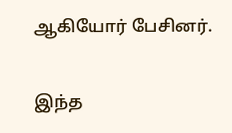ஆகியோர் பேசினர்.

இந்த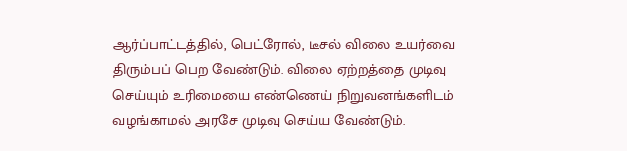ஆர்ப்பாட்டத்தில், பெட்ரோல், டீசல் விலை உயர்வை திரும்பப் பெற வேண்டும். விலை ஏற்றத்தை முடிவு செய்யும் உரிமையை எண்ணெய் நிறுவனங்களிடம் வழங்காமல் அரசே முடிவு செய்ய வேண்டும்.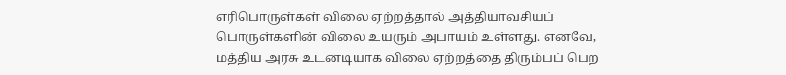எரிபொருள்கள் விலை ஏற்றத்தால் அத்தியாவசியப் பொருள்களின் விலை உயரும் அபாயம் உள்ளது. எனவே, மத்திய அரசு உடனடியாக விலை ஏற்றத்தை திரும்பப் பெற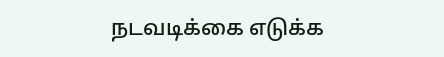நடவடிக்கை எடுக்க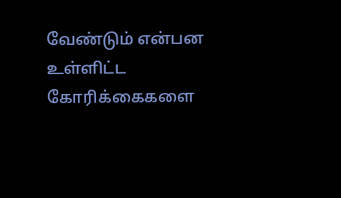வேண்டும் என்பன உள்ளிட்ட கோரிக்கைகளை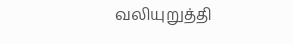வலியுறுத்தி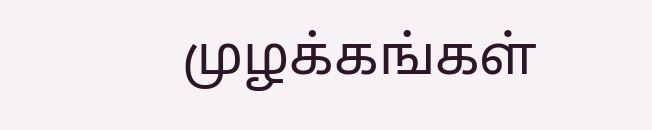முழக்கங்கள்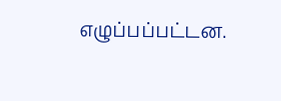எழுப்பப்பட்டன.